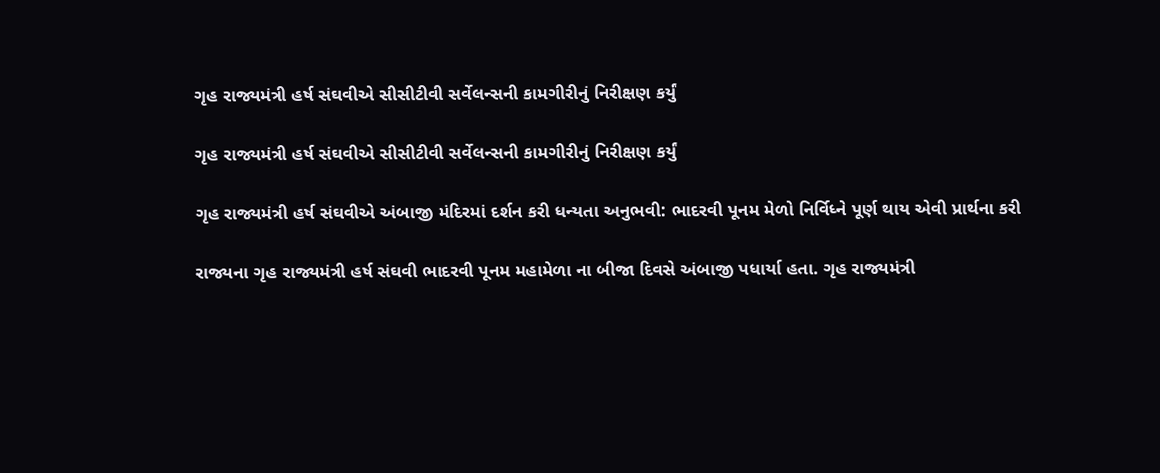ગૃહ રાજ્યમંત્રી હર્ષ સંઘવીએ સીસીટીવી સર્વેલન્સની કામગીરીનું નિરીક્ષણ કર્યું

ગૃહ રાજ્યમંત્રી હર્ષ સંઘવીએ સીસીટીવી સર્વેલન્સની કામગીરીનું નિરીક્ષણ કર્યું

ગૃહ રાજ્યમંત્રી હર્ષ સંઘવીએ અંબાજી મંદિરમાં દર્શન કરી ધન્યતા અનુભવી: ભાદરવી પૂનમ મેળો નિર્વિધ્ને પૂર્ણ થાય એવી પ્રાર્થના કરી

રાજ્યના ગૃહ રાજ્યમંત્રી હર્ષ સંઘવી ભાદરવી પૂનમ મહામેળા ના બીજા દિવસે અંબાજી પધાર્યા હતા. ગૃહ રાજ્યમંત્રી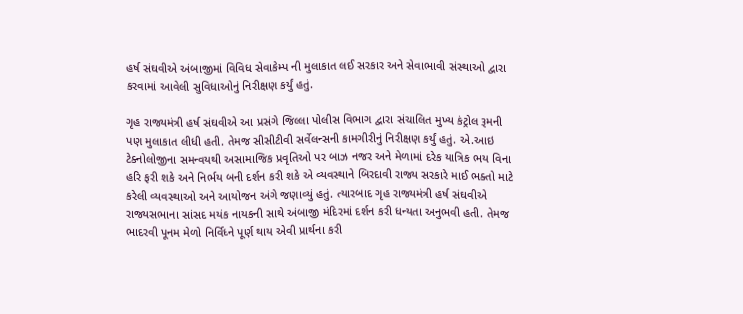હર્ષ સંઘવીએ અંબાજીમાં વિવિધ સેવાકેમ્પ ની મુલાકાત લઈ સરકાર અને સેવાભાવી સંસ્થાઓ દ્વારા કરવામાં આવેલી સુવિધાઓનું નિરીક્ષણ કર્યું હતું.

ગૃહ રાજ્યમંત્રી હર્ષ સંઘવીએ આ પ્રસંગે જિલ્લા પોલીસ વિભાગ દ્વારા સંચાલિત મુખ્ય કંટ્રોલ રૂમની પણ મુલાકાત લીધી હતી. તેમજ સીસીટીવી સર્વેલન્સની કામગીરીનું નિરીક્ષણ કર્યું હતું. એ.આઇ ટેક્નોલોજીના સમન્વયથી અસામાજિક પ્રવૃતિઓ પર બાઝ નજર અને મેળામાં દરેક યાત્રિક ભય વિના હરિ ફરી શકે અને નિર્ભય બની દર્શન કરી શકે એ વ્યવસ્થાને બિરદાવી રાજ્ય સરકારે માઈ ભક્તો માટે કરેલી વ્યવસ્થાઓ અને આયોજન અંગે જણાવ્યું હતું. ત્યારબાદ ગૃહ રાજ્યમંત્રી હર્ષ સંઘવીએ રાજ્યસભાના સાંસદ મયંક નાયકની સાથે અંબાજી મંદિરમાં દર્શન કરી ધન્યતા અનુભવી હતી. તેમજ ભાદરવી પૂનમ મેળો નિર્વિધ્ને પૂર્ણ થાય એવી પ્રાર્થના કરી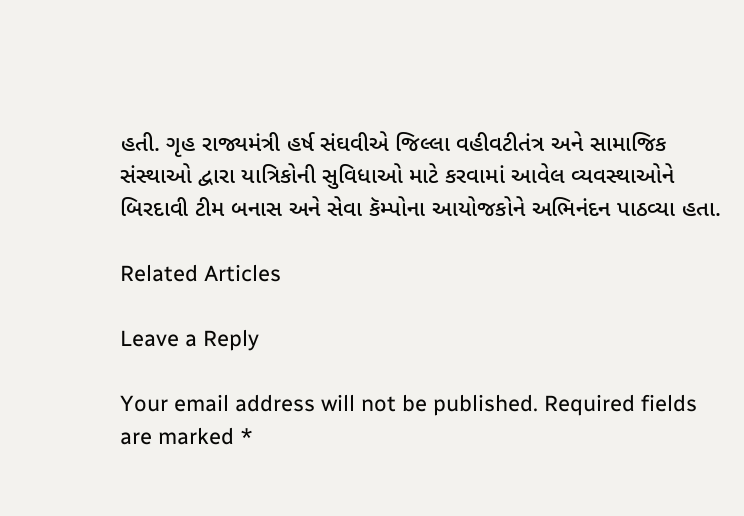હતી. ગૃહ રાજ્યમંત્રી હર્ષ સંઘવીએ જિલ્લા વહીવટીતંત્ર અને સામાજિક સંસ્થાઓ દ્વારા યાત્રિકોની સુવિધાઓ માટે કરવામાં આવેલ વ્યવસ્થાઓને બિરદાવી ટીમ બનાસ અને સેવા કૅમ્પોના આયોજકોને અભિનંદન પાઠવ્યા હતા.

Related Articles

Leave a Reply

Your email address will not be published. Required fields are marked *